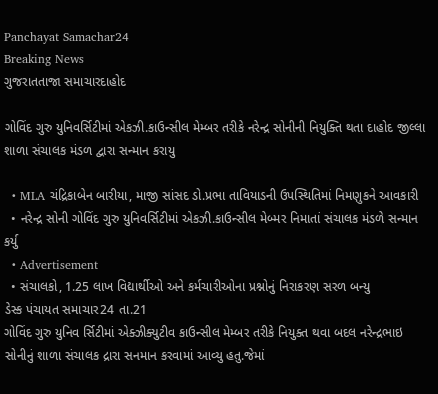Panchayat Samachar24
Breaking News
ગુજરાતતાજા સમાચારદાહોદ

ગોવિંદ ગુરુ યુનિવર્સિટીમાં એકઝી.કાઉન્સીલ મેમ્બર તરીકે નરેન્દ્ર સોનીની નિયુક્તિ થતા દાહોદ જીલ્લા શાળા સંચાલક મંડળ દ્વારા સન્માન કરાયુ

  • MLA ચંદ્રિકાબેન બારીયા, માજી સાંસદ ડો.પ્રભા તાવિયાડની ઉપસ્થિતિમાં નિમણુકને આવકારી
  • નરેન્દ્ર સોની ગોવિંદ ગુરુ યુનિવર્સિટીમાં એકઝી.કાઉન્સીલ મેબ્મર નિમાતાં સંચાલક મંડળે સન્માન કર્યુ
  • Advertisement
  • સંચાલકો, 1.25 લાખ વિદ્યાર્થીઓ અને કર્મચારીઓના પ્રશ્નોનું નિરાકરણ સરળ બન્યુ
ડેસ્ક પંચાયત સમાચાર24 તા.21
ગોવિંદ ગુરુ યુનિવ ર્સિટીમાં એક્ઝીક્યુટીવ કાઉન્સીલ મેમ્બર તરીકે નિયુક્ત થવા બદલ નરેન્દ્રભાઇ સોનીનું શાળા સંચાલક દ્રારા સનમાન કરવામાં આવ્યુ હતુ.જેમાં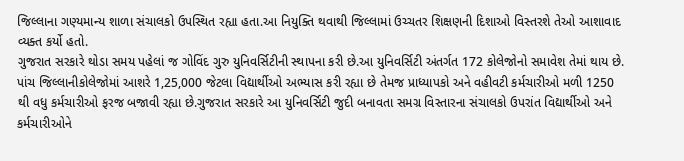જિલ્લાના ગણ્યમાન્ય શાળા સંચાલકો ઉપસ્થિત રહ્યા હતા.આ નિયુક્તિ થવાથી જિલ્લામાં ઉચ્ચતર શિક્ષણની દિશાઓ વિસ્તરશે તેઓ આશાવાદ વ્યક્ત કર્યો હતો.
ગુજરાત સરકારે થોડા સમય પહેલાં જ ગોવિંદ ગુરુ યુનિવર્સિટીની સ્થાપના કરી છે.આ યુનિવર્સિટી અંતર્ગત 172 કોલેજોનો સમાવેશ તેમાં થાય છે. પાંચ જિલ્લાનીકોલેજોમાં આશરે 1,25,000 જેટલા વિદ્યાર્થીઓ અભ્યાસ કરી રહ્યા છે તેમજ પ્રાધ્યાપકો અને વહીવટી કર્મચારીઓ મળી 1250 થી વધુ કર્મચારીઓ ફરજ બજાવી રહ્યા છે.ગુજરાત સરકારે આ યુનિવર્સિટી જુદી બનાવતા સમગ્ર વિસ્તારના સંચાલકો ઉપરાંત વિદ્યાર્થીઓ અને કર્મચારીઓને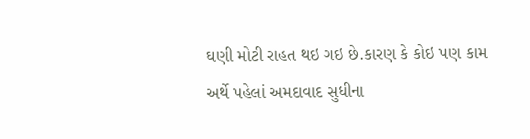ઘણી મોટી રાહત થઇ ગઇ છે.કારણ કે કોઇ પણ કામ અર્થે પહેલાં અમદાવાદ સુધીના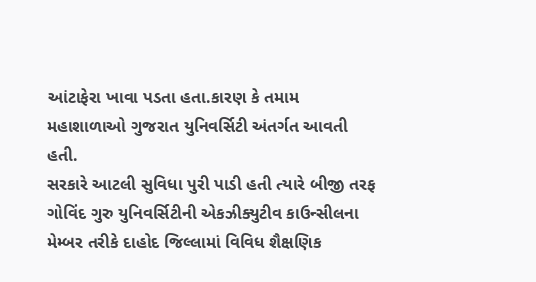આંટાફેરા ખાવા પડતા હતા.કારણ કે તમામ મહાશાળાઓ ગુજરાત યુનિવર્સિટી અંતર્ગત આવતી હતી.
સરકારે આટલી સુવિધા પુરી પાડી હતી ત્યારે બીજી તરફ ગોવિંદ ગુરુ યુનિવર્સિટીની એકઝીક્યુટીવ કાઉન્સીલના મેમ્બર તરીકે દાહોદ જિલ્લામાં વિવિધ શૈક્ષણિક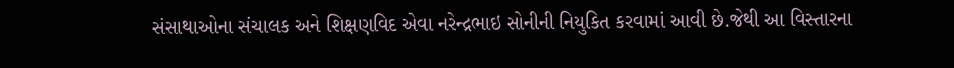સંસાથાઓના સંચાલક અને શિક્ષણવિદ એવા નરેન્દ્રભાઇ સોનીની નિયુકિત કરવામાં આવી છે.જેથી આ વિસ્તારના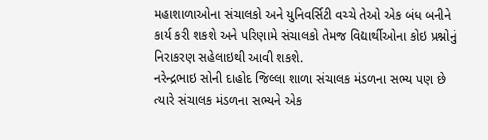મહાશાળાઓના સંચાલકો અને યુનિવર્સિટી વચ્ચે તેઓ એક બંધ બનીને કાર્ય કરી શકશે અને પરિણામે સંચાલકો તેમજ વિદ્યાર્થીઓના કોઇ પ્રશ્નોનું નિરાકરણ સહેલાઇથી આવી શકશે.
નરેન્દ્રભાઇ સોની દાહોદ જિલ્લા શાળા સંચાલક મંડળના સભ્ય પણ છે ત્યારે સંચાલક મંડળના સભ્યને એક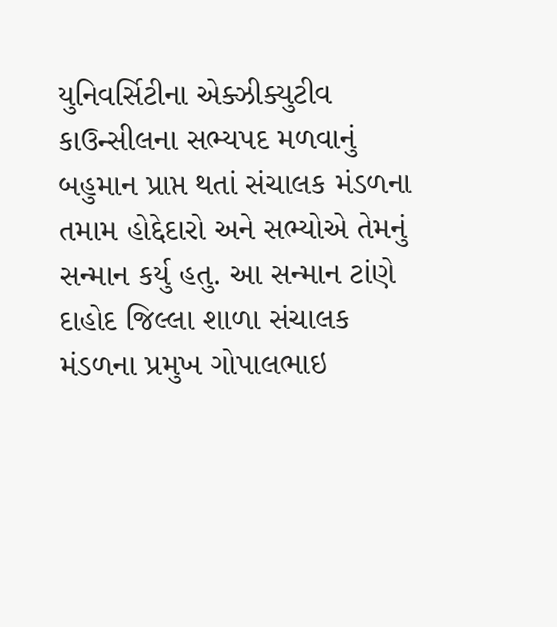યુનિવર્સિટીના એક્ઝીક્યુટીવ કાઉન્સીલના સભ્યપદ મળવાનું બહુમાન પ્રાપ્ત થતાં સંચાલક મંડળના તમામ હોદ્દેદારો અને સભ્યોએ તેમનું સન્માન કર્યુ હતુ. આ સન્માન ટાંણે દાહોદ જિલ્લા શાળા સંચાલક મંડળના પ્રમુખ ગોપાલભાઇ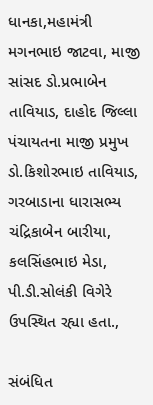ધાનકા,મહામંત્રી મગનભાઇ જાટવા, માજી સાંસદ ડો.પ્રભાબેન તાવિયાડ, દાહોદ જિલ્લા પંચાયતના માજી પ્રમુખ ડો.કિશોરભાઇ તાવિયાડ, ગરબાડાના ધારાસભ્ય ચંદ્રિકાબેન બારીયા, કલસિંહભાઇ મેડા, પી.ડી.સોલંકી વિગેરે ઉપસ્થિત રહ્યા હતા.,

સંબંધિત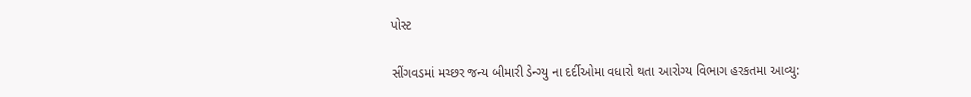પોસ્ટ

સીંગવડમાં મચ્છર જન્ય બીમારી ડેન્ગ્યુ ના દર્દીઓમા વધારો થતા આરોગ્ય વિભાગ હરકતમા આવ્યુ: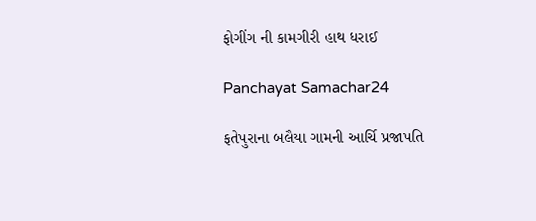ફોગીંગ ની કામગીરી હાથ ધરાઈ

Panchayat Samachar24

ફતેપુરાના બલૈયા ગામની આર્ચિ પ્રજાપતિ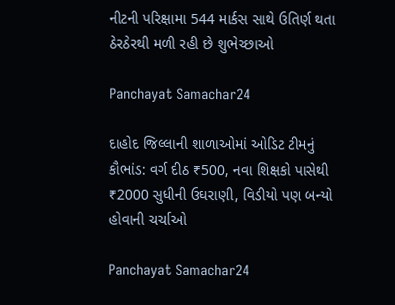નીટની પરિક્ષામા 544 માર્કસ સાથે ઉતિર્ણ થતા ઠેરઠેરથી મળી રહી છે શુભેચ્છાઓ

Panchayat Samachar24

દાહોદ જિલ્લાની શાળાઓમાં ઓડિટ ટીમનું કૌભાંડ: વર્ગ દીઠ ₹500, નવા શિક્ષકો પાસેથી ₹2000 સુધીની ઉઘરાણી, વિડીયો પણ બન્યો હોવાની ચર્ચાઓ

Panchayat Samachar24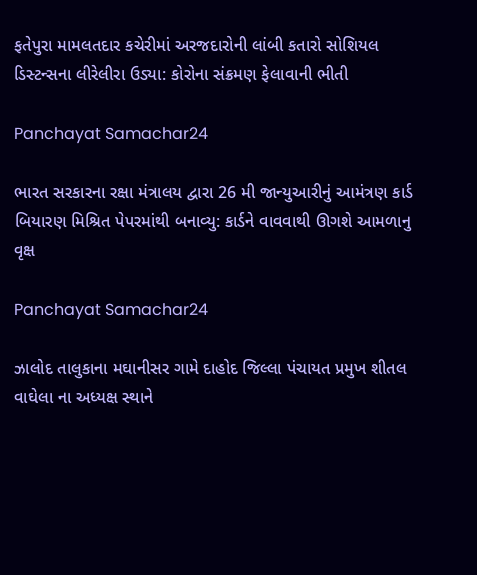ફતેપુરા મામલતદાર કચેરીમાં અરજદારોની લાંબી કતારો સોશિયલ ડિસ્ટન્સના લીરેલીરા ઉડ્યા: કોરોના સંક્રમણ ફેલાવાની ભીતી

Panchayat Samachar24

ભારત સરકારના રક્ષા મંત્રાલય દ્વારા 26 મી જાન્યુઆરીનું આમંત્રણ કાર્ડ બિયારણ મિશ્રિત પેપરમાંથી બનાવ્યુ: કાર્ડને વાવવાથી ઊગશે આમળાનુ વૃક્ષ

Panchayat Samachar24

ઝાલોદ તાલુકાના મઘાનીસર ગામે દાહોદ જિલ્લા પંચાયત પ્રમુખ શીતલ વાઘેલા ના અધ્યક્ષ સ્થાને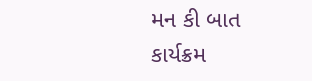મન કી બાત કાર્યક્રમ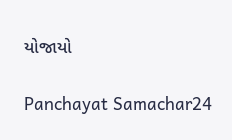યોજાયો

Panchayat Samachar24